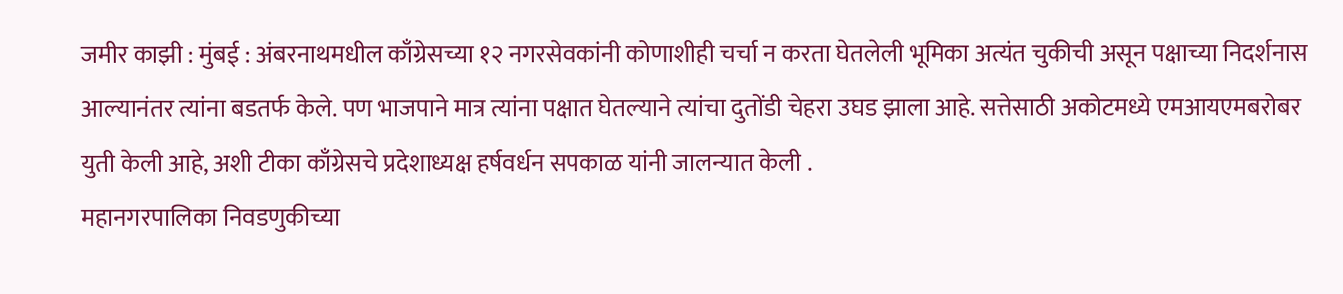जमीर काझी : मुंबई : अंबरनाथमधील काँग्रेसच्या १२ नगरसेवकांनी कोणाशीही चर्चा न करता घेतलेली भूमिका अत्यंत चुकीची असून पक्षाच्या निदर्शनास आल्यानंतर त्यांना बडतर्फ केले. पण भाजपाने मात्र त्यांना पक्षात घेतल्याने त्यांचा दुतोंडी चेहरा उघड झाला आहे. सत्तेसाठी अकोटमध्ये एमआयएमबरोबर युती केली आहे, अशी टीका काँग्रेसचे प्रदेशाध्यक्ष हर्षवर्धन सपकाळ यांनी जालन्यात केली .
महानगरपालिका निवडणुकीच्या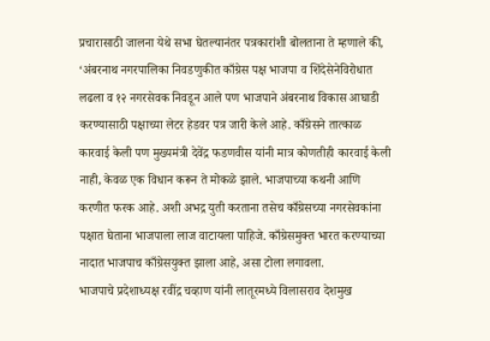प्रचारासाठी जालना येथे सभा घेतल्यानंतर पत्रकारांशी बोलताना ते म्हणाले की, ‘अंबरनाथ नगरपालिका निवडणुकीत काँग्रेस पक्ष भाजपा व शिंदेसेनेविरोधात लढला व १२ नगरसेवक निवडून आले पण भाजपाने अंबरनाथ विकास आघाडी करण्यासाठी पक्षाच्या लेटर हेडवर पत्र जारी केले आहे. काँग्रेसने तात्काळ कारवाई केली पण मुख्यमंत्री देवेंद्र फडणवीस यांनी मात्र कोणतीही कारवाई केली नाही, केवळ एक विधान करून ते मोकळे झाले. भाजपाच्या कथनी आणि करणीत फरक आहे. अशी अभद्र युती करताना तसेच काँग्रेसच्या नगरसेवकांना पक्षात घेताना भाजपाला लाज वाटायला पाहिजे. काँग्रेसमुक्त भारत करण्याच्या नादात भाजपाच काँग्रेसयुक्त झाला आहे, असा टोला लगावला.
भाजपाचे प्रदेशाध्यक्ष रवींद्र चव्हाण यांनी लातूरमध्ये विलासराव देशमुख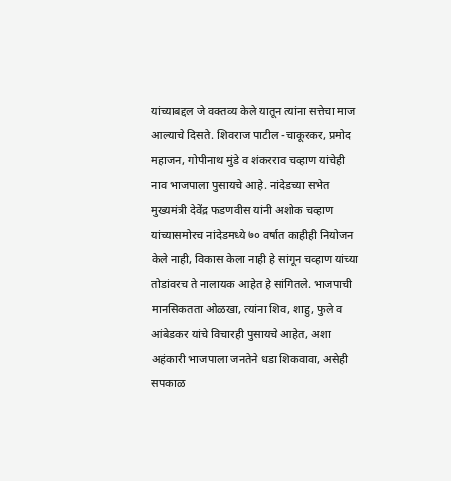यांच्याबद्दल जे वक्तव्य केले यातून त्यांना सत्तेचा माज आल्याचे दिसते. शिवराज पाटील -चाकूरकर, प्रमोद महाजन, गोपीनाथ मुंडे व शंकरराव चव्हाण यांचेही नाव भाजपाला पुसायचे आहे. नांदेडच्या सभेत मुख्यमंत्री देवेंद्र फडणवीस यांनी अशोक चव्हाण यांच्यासमोरच नांदेडमध्ये ७० वर्षात काहीही नियोजन केले नाही, विकास केला नाही हे सांगून चव्हाण यांच्या तोडांवरच ते नालायक आहेत हे सांगितले. भाजपाची मानसिकतता ओळखा, त्यांना शिव, शाहु, फुले व आंबेडकर यांचे विचारही पुसायचे आहेत, अशा अहंकारी भाजपाला जनतेने धडा शिकवावा, असेही सपकाळ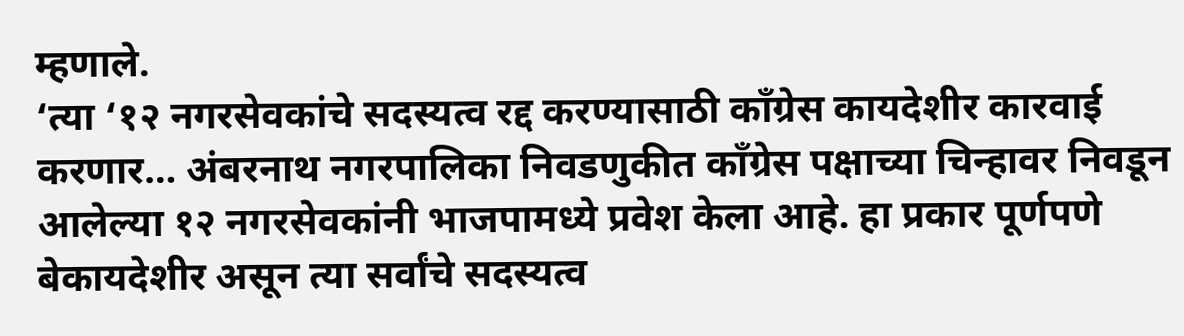म्हणाले.
‘त्या ‘१२ नगरसेवकांचे सदस्यत्व रद्द करण्यासाठी काँग्रेस कायदेशीर कारवाई करणार… अंबरनाथ नगरपालिका निवडणुकीत काँग्रेस पक्षाच्या चिन्हावर निवडून आलेल्या १२ नगरसेवकांनी भाजपामध्ये प्रवेश केला आहे. हा प्रकार पूर्णपणे बेकायदेशीर असून त्या सर्वांचे सदस्यत्व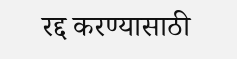रद्द करण्यासाठी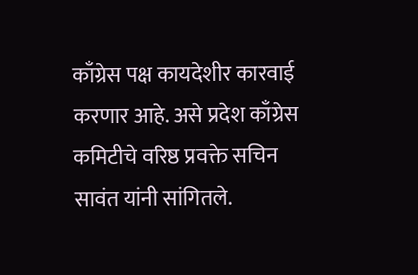काँग्रेस पक्ष कायदेशीर कारवाई करणार आहे. असे प्रदेश काँग्रेस कमिटीचे वरिष्ठ प्रवक्ते सचिन सावंत यांनी सांगितले.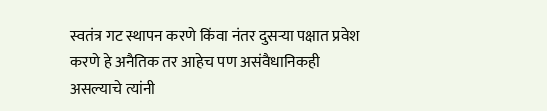स्वतंत्र गट स्थापन करणे किंवा नंतर दुसऱ्या पक्षात प्रवेश करणे हे अनैतिक तर आहेच पण असंवैधानिकही असल्याचे त्यांनी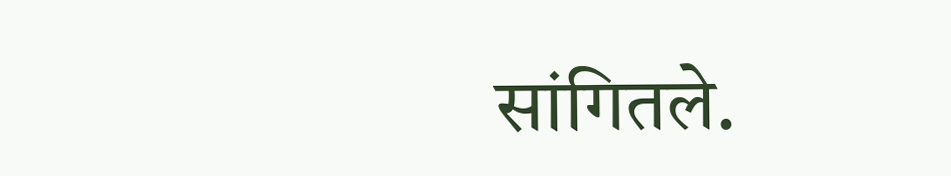सांगितले.